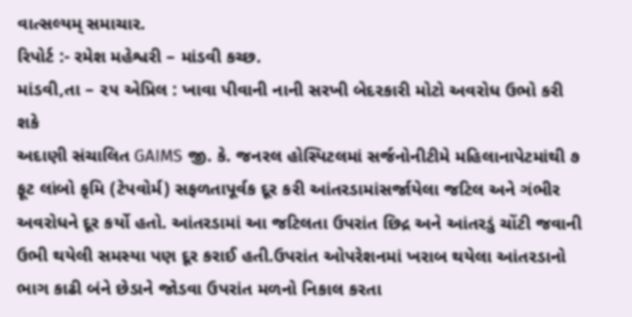વાત્સલ્યમ્ સમાચાર.
રિપોર્ટ :- રમેશ મહેશ્વરી – માંડવી કચ્છ.
માંડવી,તા – ૨૫ એપ્રિલ : ખાવા પીવાની નાની સરખી બેદરકારી મોટો અવરોધ ઉભો કરી શકે
અદાણી સંચાલિત GAIMS જી. કે. જનરલ હોસ્પિટલમાં સર્જનોનીટીમે મહિલાનાપેટમાંથી ૭ ફૂટ લાંબો કૃમિ (ટેપવોર્મ) સફળતાપૂર્વક દૂર કરી આંતરડામાંસર્જાયેલા જટિલ અને ગંભીર અવરોધને દૂર કર્યો હતો. આંતરડામાં આ જટિલતા ઉપરાંત છિદ્ર અને આંતરડું ચોંટી જવાની ઉભી થયેલી સમસ્યા પણ દૂર કરાઈ હતી.ઉપરાંત ઓપરેશનમાં ખરાબ થયેલા આંતરડાનો ભાગ કાઢી બંને છેડાને જોડવા ઉપરાંત મળનો નિકાલ કરતા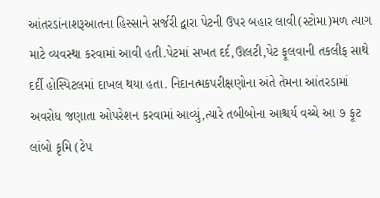આંતરડાંનાશરૂઆતના હિસ્સાને સર્જરી દ્વારા પેટની ઉપર બહાર લાવી(સ્ટોમા)મળ ત્યાગ માટે વ્યવસ્થા કરવામાં આવી હતી.પેટમાં સખત દર્દ,ઊલટી,પેટ ફૂલવાની તકલીફ સાથે દર્દી હોસ્પિટલમાં દાખલ થયા હતા. નિદાનત્મકપરીક્ષણોના અંતે તેમના આંતરડામાં અવરોધ જણાતા ઓપરેશન કરવામાં આવ્યું,ત્યારે તબીબોના આશ્ચર્ય વચ્ચે આ ૭ ફૂટ લાંબો કૃમિ (ટેપ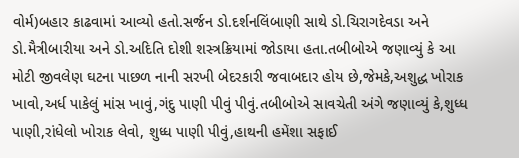વોર્મ)બહાર કાઢવામાં આવ્યો હતો.સર્જન ડો.દર્શનલિંબાણી સાથે ડો.ચિરાગદેવડા અને ડો.મૈત્રીબારીયા અને ડો.અદિતિ દોશી શસ્ત્રક્રિયામાં જોડાયા હતા.તબીબોએ જણાવ્યું કે આ મોટી જીવલેણ ઘટના પાછળ નાની સરખી બેદરકારી જવાબદાર હોય છે,જેમકે,અશુદ્ધ ખોરાક ખાવો,અર્ધ પાકેલું માંસ ખાવું,ગંદુ પાણી પીવું પીવું.તબીબોએ સાવચેતી અંગે જણાવ્યું કે,શુધ્ધ પાણી,રાંધેલો ખોરાક લેવો, શુધ્ધ પાણી પીવું,હાથની હમેંશા સફાઈ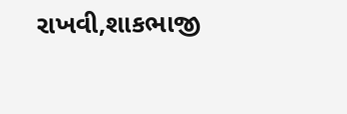રાખવી,શાકભાજી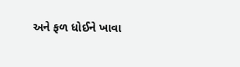અને ફળ ધોઈને ખાવા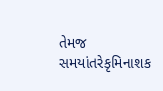તેમજ સમયાંતરેકૃમિનાશક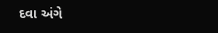દવા અંગે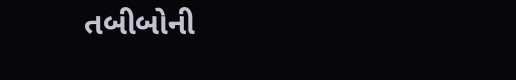તબીબોની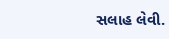સલાહ લેવી.